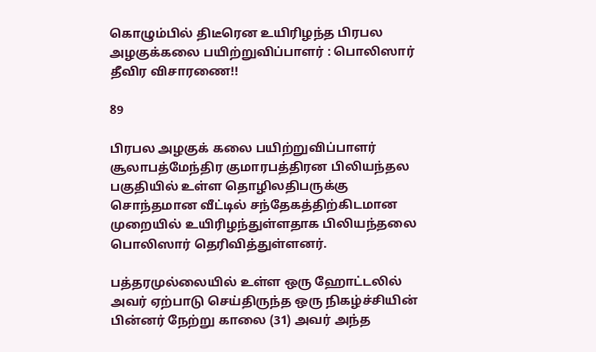கொழும்பில் திடீரென உயிரிழந்த பிரபல அழகுக்கலை பயிற்றுவிப்பாளர் : பொலிஸார் தீவிர விசாரணை!!

89

பிரபல அழகுக் கலை பயிற்றுவிப்பாளர் சூலாபத்மேந்திர குமாரபத்திரன பிலியந்தல பகுதியில் உள்ள தொழிலதிபருக்கு சொந்தமான வீட்டில் சந்தேகத்திற்கிடமான முறையில் உயிரிழந்துள்ளதாக பிலியந்தலை பொலிஸார் தெரிவித்துள்ளனர்.

பத்தரமுல்லையில் உள்ள ஒரு ஹோட்டலில் அவர் ஏற்பாடு செய்திருந்த ஒரு நிகழ்ச்சியின் பின்னர் நேற்று காலை (31) அவர் அந்த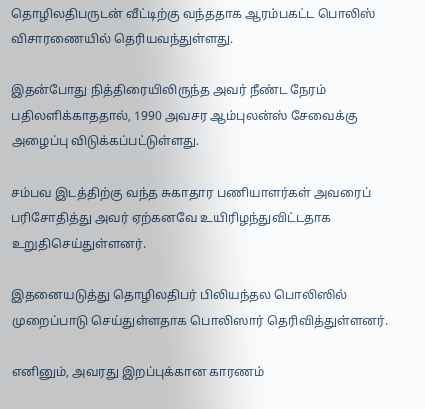தொழிலதிபருடன் வீட்டிற்கு வந்ததாக ஆரம்பகட்ட பொலிஸ் விசாரணையில் தெரியவந்துள்ளது.

இதன்போது நித்திரையிலிருந்த அவர் நீண்ட நேரம் பதிலளிக்காததால், 1990 அவசர ஆம்புலன்ஸ் சேவைக்கு அழைப்பு விடுக்கப்பட்டுள்ளது.

சம்பவ இடத்திற்கு வந்த சுகாதார பணியாளர்கள் அவரைப் பரிசோதித்து அவர் ஏற்கனவே உயிரிழந்துவிட்டதாக உறுதிசெய்துள்ளனர்.

இதனையடுத்து தொழிலதிபர் பிலியந்தல பொலிஸில் முறைப்பாடு செய்துள்ளதாக பொலிஸார் தெரிவித்துள்ளனர்.

எனினும், அவரது இறப்புக்கான காரணம்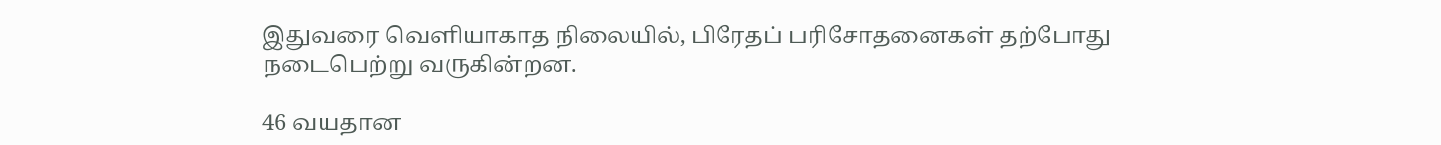இதுவரை வெளியாகாத நிலையில், பிரேதப் பரிசோதனைகள் தற்போது நடைபெற்று வருகின்றன.

46 வயதான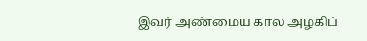இவர் அண்மைய கால அழகிப்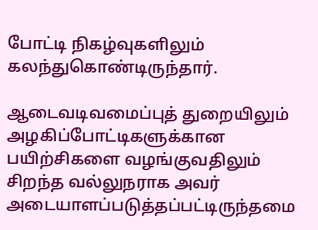போட்டி நிகழ்வுகளிலும் கலந்துகொண்டிருந்தார்.

ஆடைவடிவமைப்புத் துறையிலும் அழகிப்போட்டிகளுக்கான பயிற்சிகளை வழங்குவதிலும் சிறந்த வல்லுநராக அவர் அடையாளப்படுத்தப்பட்டிருந்தமை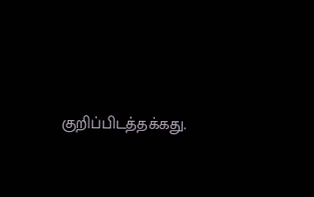குறிப்பிடத்தக்கது.